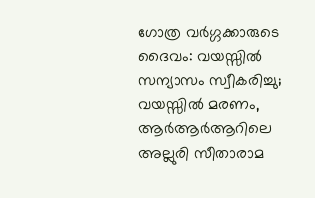ഗോത്ര വർഗ്ഗക്കാരുടെ ദൈവം: വയസ്സിൽ സന്യാസം സ്വീകരിച്ചു; വയസ്സിൽ മരണം, ആർആർആറിലെ അല്ലുരി സീതാരാമ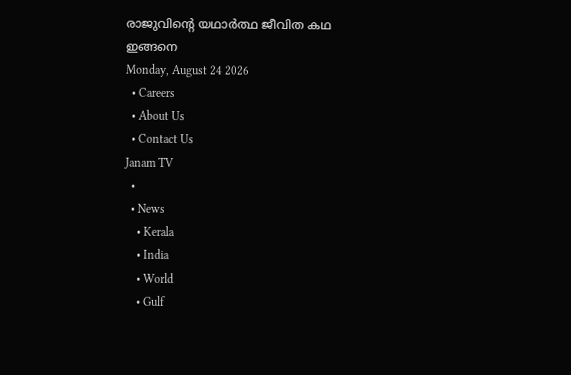രാജുവിന്റെ യഥാർത്ഥ ജീവിത കഥ ഇങ്ങനെ
Monday, August 24 2026
  • Careers
  • About Us
  • Contact Us
Janam TV
  •
  • News
    • Kerala
    • India
    • World
    • Gulf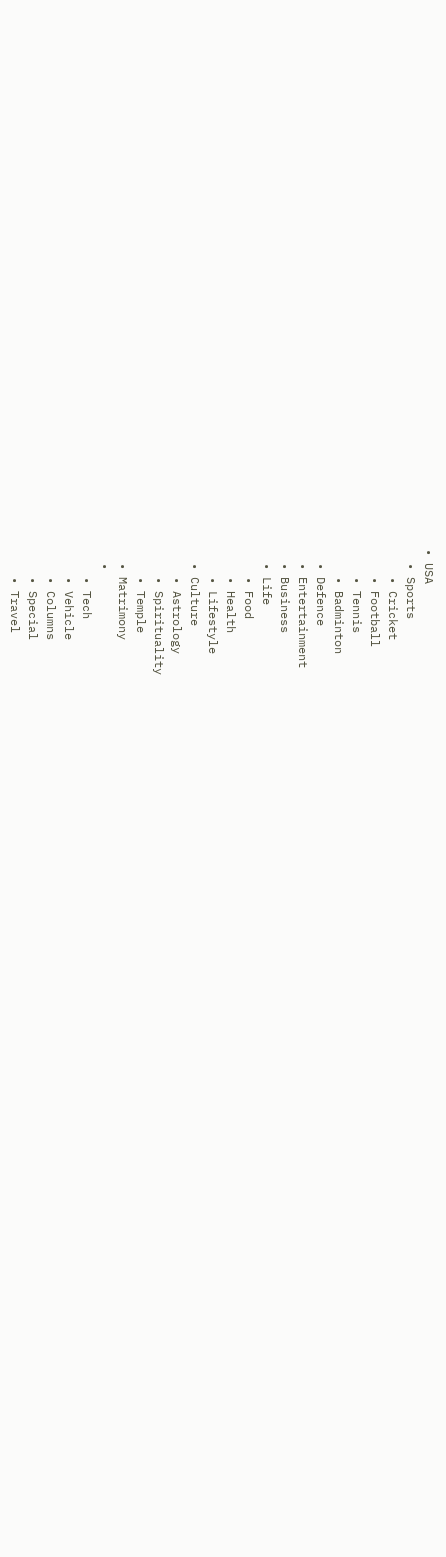• USA
  • Sports
    • Cricket
    • Football
    • Tennis
    • Badminton
  • Defence
  • Entertainment
  • Business
  • Life
    • Food
    • Health
    • Lifestyle
  • Culture
    • Astrology
    • Spirituality
    • Temple
  • Matrimony
  •
    • Tech
    • Vehicle
    • Columns
    • Special
    • Travel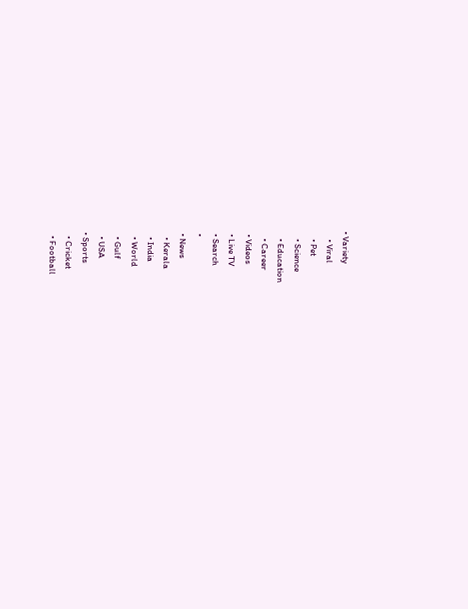• Variety
    • Viral
    • Pet
    • Science
    • Education
    • Career
  • Videos
  • Live TV
  • Search
  •
  • News
    • Kerala
    • India
    • World
    • Gulf
    • USA
  • Sports
    • Cricket
    • Football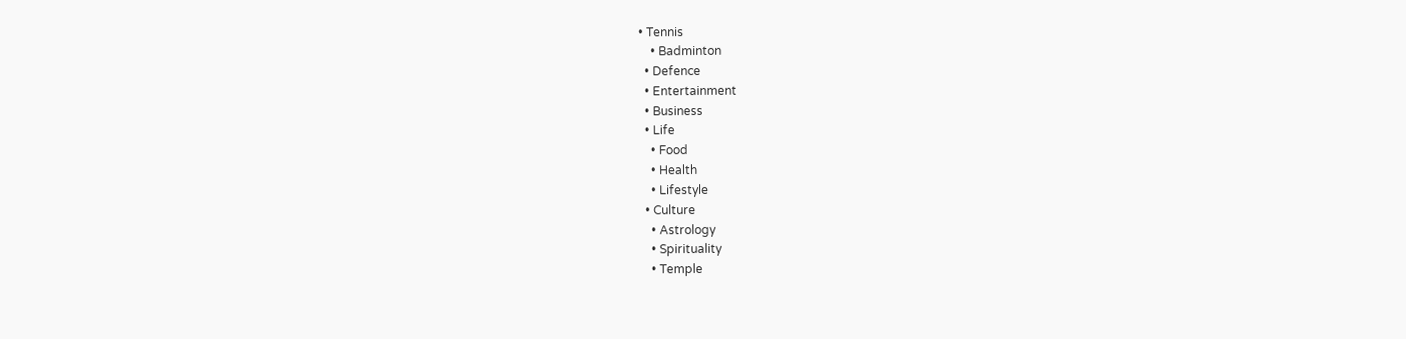• Tennis
    • Badminton
  • Defence
  • Entertainment
  • Business
  • Life
    • Food
    • Health
    • Lifestyle
  • Culture
    • Astrology
    • Spirituality
    • Temple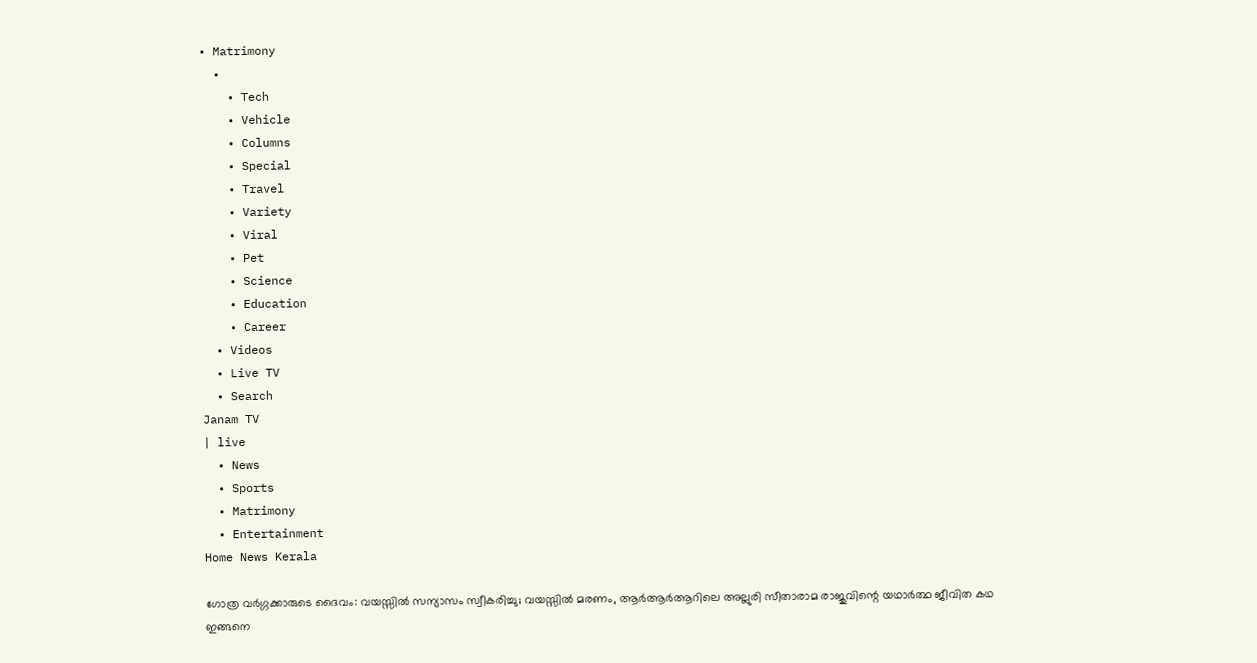• Matrimony
  •
    • Tech
    • Vehicle
    • Columns
    • Special
    • Travel
    • Variety
    • Viral
    • Pet
    • Science
    • Education
    • Career
  • Videos
  • Live TV
  • Search
Janam TV
| live
  • News
  • Sports
  • Matrimony
  • Entertainment
Home News Kerala

ഗോത്ര വർഗ്ഗക്കാരുടെ ദൈവം: വയസ്സിൽ സന്യാസം സ്വീകരിച്ചു; വയസ്സിൽ മരണം, ആർആർആറിലെ അല്ലുരി സീതാരാമ രാജുവിന്റെ യഥാർത്ഥ ജീവിത കഥ ഇങ്ങനെ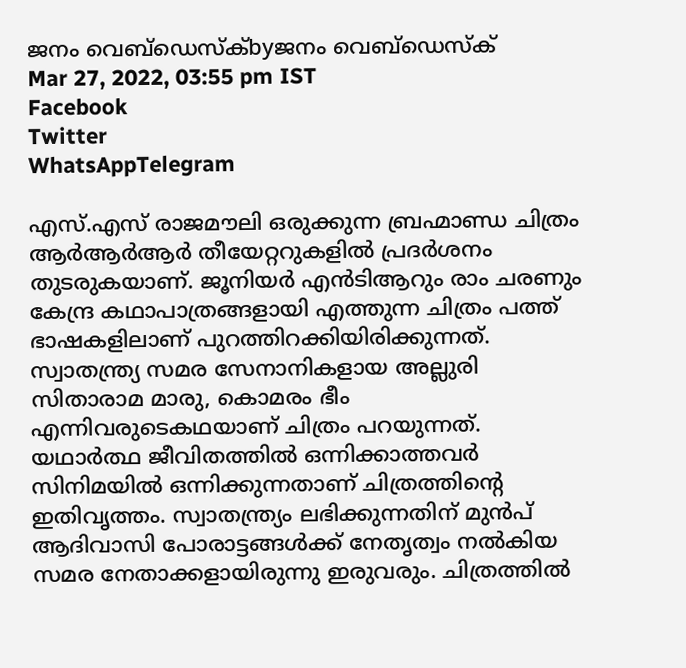ജനം വെബ്‌ഡെസ്ക്byജനം വെബ്‌ഡെസ്ക്
Mar 27, 2022, 03:55 pm IST
Facebook
Twitter
WhatsAppTelegram

എസ്.എസ് രാജമൗലി ഒരുക്കുന്ന ബ്രഹ്മാണ്ഡ ചിത്രം ആർആർആർ തീയേറ്ററുകളിൽ പ്രദർശനം തുടരുകയാണ്. ജൂനിയർ എൻടിആറും രാം ചരണും കേന്ദ്ര കഥാപാത്രങ്ങളായി എത്തുന്ന ചിത്രം പത്ത് ഭാഷകളിലാണ് പുറത്തിറക്കിയിരിക്കുന്നത്. സ്വാതന്ത്ര്യ സമര സേനാനികളായ അല്ലുരി സിതാരാമ മാരു, കൊമരം ഭീം എന്നിവരുടെകഥയാണ് ചിത്രം പറയുന്നത്. യഥാർത്ഥ ജീവിതത്തിൽ ഒന്നിക്കാത്തവർ സിനിമയിൽ ഒന്നിക്കുന്നതാണ് ചിത്രത്തിന്റെ ഇതിവൃത്തം. സ്വാതന്ത്ര്യം ലഭിക്കുന്നതിന് മുൻപ് ആദിവാസി പോരാട്ടങ്ങൾക്ക് നേതൃത്വം നൽകിയ സമര നേതാക്കളായിരുന്നു ഇരുവരും. ചിത്രത്തിൽ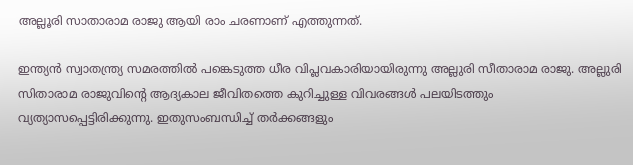അല്ലൂരി സാതാരാമ രാജു ആയി രാം ചരണാണ് എത്തുന്നത്.

ഇന്ത്യൻ സ്വാതന്ത്ര്യ സമരത്തിൽ പങ്കെടുത്ത ധീര വിപ്ലവകാരിയായിരുന്നു അല്ലുരി സീതാരാമ രാജു. അല്ലുരി സിതാരാമ രാജുവിന്റെ ആദ്യകാല ജീവിതത്തെ കുറിച്ചുള്ള വിവരങ്ങൾ പലയിടത്തും വ്യത്യാസപ്പെട്ടിരിക്കുന്നു. ഇതുസംബന്ധിച്ച് തർക്കങ്ങളും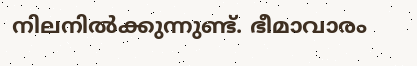നിലനിൽക്കുന്നുണ്ട്. ഭീമാവാരം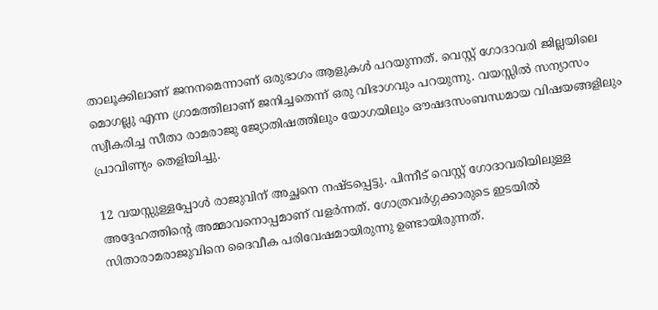താലൂക്കിലാണ് ജനനമെന്നാണ് ഒരുഭാഗം ആളുകൾ പറയുന്നത്. വെസ്റ്റ് ഗോദാവരി ജില്ലയിലെ മൊഗല്ലു എന്ന ഗ്രാമത്തിലാണ് ജനിച്ചതെന്ന് ഒരു വിഭാഗവും പറയുന്നു. വയസ്സിൽ സന്യാസം സ്വീകരിച്ച സീതാ രാമരാജു ജ്യോതിഷത്തിലും യോഗയിലും ഔഷദസംബന്ധമായ വിഷയങ്ങളിലും പ്രാവിണ്യം തെളിയിച്ചു.

12 വയസ്സുള്ളപ്പോൾ രാജുവിന് അച്ഛനെ നഷ്ടപ്പെട്ടു. പിന്നീട് വെസ്റ്റ് ഗോദാവരിയിലുള്ള അദ്ദേഹത്തിന്റെ അമ്മാവനൊപ്പമാണ് വളർന്നത്. ഗോത്രവർഗ്ഗക്കാരുടെ ഇടയിൽ സിതാരാമരാജുവിനെ ദൈവീക പരിവേഷമായിരുന്നു ഉണ്ടായിരുന്നത്.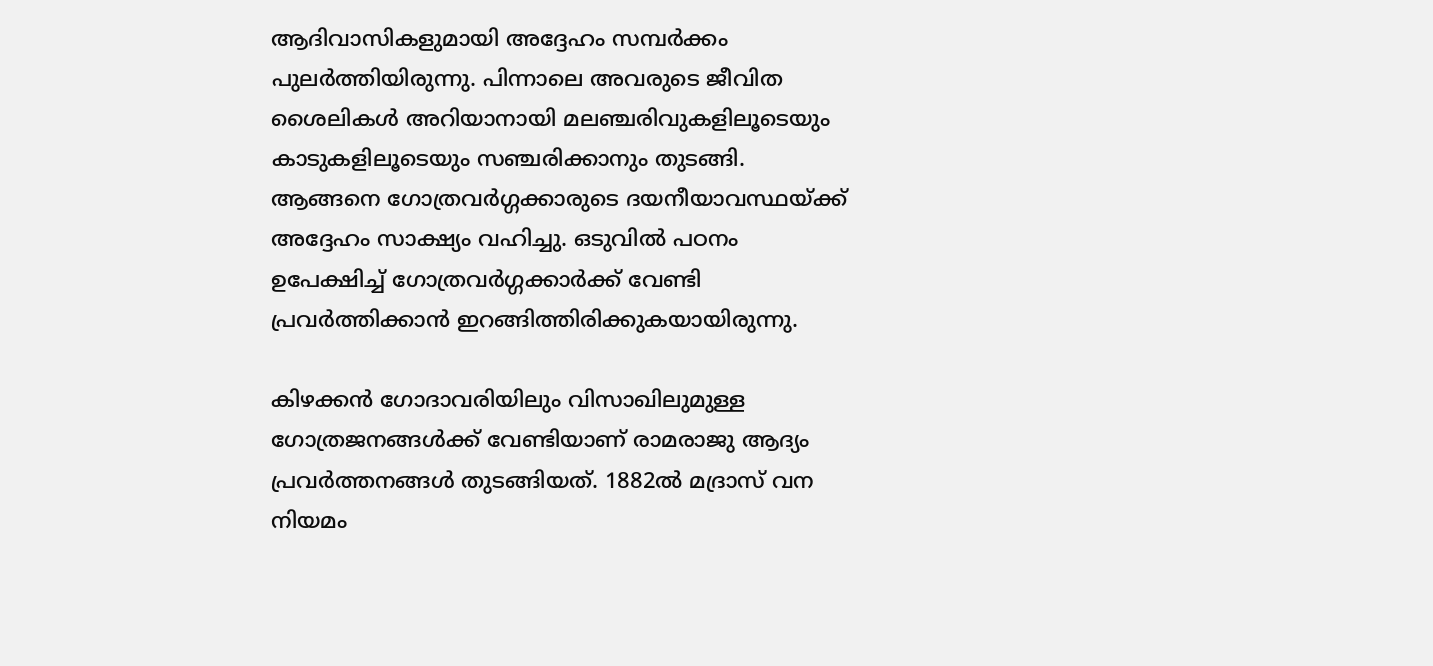ആദിവാസികളുമായി അദ്ദേഹം സമ്പർക്കം പുലർത്തിയിരുന്നു. പിന്നാലെ അവരുടെ ജീവിത ശൈലികൾ അറിയാനായി മലഞ്ചരിവുകളിലൂടെയും കാടുകളിലൂടെയും സഞ്ചരിക്കാനും തുടങ്ങി. ആങ്ങനെ ഗോത്രവർഗ്ഗക്കാരുടെ ദയനീയാവസ്ഥയ്‌ക്ക് അദ്ദേഹം സാക്ഷ്യം വഹിച്ചു. ഒടുവിൽ പഠനം ഉപേക്ഷിച്ച് ഗോത്രവർഗ്ഗക്കാർക്ക് വേണ്ടി പ്രവർത്തിക്കാൻ ഇറങ്ങിത്തിരിക്കുകയായിരുന്നു.

കിഴക്കൻ ഗോദാവരിയിലും വിസാഖിലുമുള്ള ഗോത്രജനങ്ങൾക്ക് വേണ്ടിയാണ് രാമരാജു ആദ്യം പ്രവർത്തനങ്ങൾ തുടങ്ങിയത്. 1882ൽ മദ്രാസ് വന നിയമം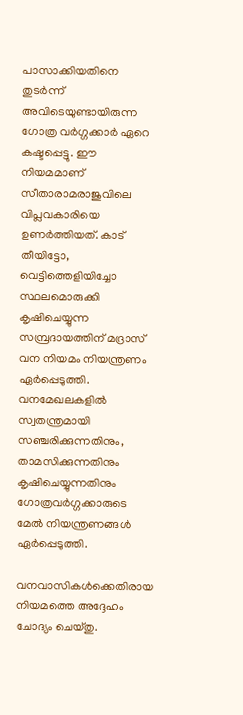പാസാക്കിയതിനെ തുടർന്ന് അവിടെയുണ്ടായിരുന്ന ഗോത്ര വർഗ്ഗക്കാർ ഏറെ കഷ്ടപ്പെട്ടു. ഈ നിയമമാണ് സീതാരാമരാജുവിലെ വിപ്ലവകാരിയെ ഉണർത്തിയത്. കാട് തീയിട്ടോ, വെട്ടിത്തെളിയിച്ചോ സ്ഥലമൊരുക്കി കൃഷിചെയ്യുന്ന സമ്പ്രദായത്തിന് മദ്രാസ് വന നിയമം നിയന്ത്രണം ഏർപ്പെടുത്തി. വനമേഖലകളിൽ സ്വതന്ത്രമായി സഞ്ചരിക്കുന്നതിനും, താമസിക്കുന്നതിനും കൃഷിചെയ്യുന്നതിനും ഗോത്രവർഗ്ഗക്കാരുടെ മേൽ നിയന്ത്രണങ്ങൾ ഏർപ്പെടുത്തി.

വനവാസികൾക്കെതിരായ നിയമത്തെ അദ്ദേഹം ചോദ്യം ചെയ്തു.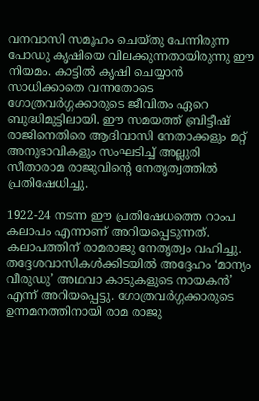വനവാസി സമൂഹം ചെയ്തു പേന്നിരുന്ന പോഡു കൃഷിയെ വിലക്കുന്നതായിരുന്നു ഈ നിയമം. കാട്ടിൽ കൃഷി ചെയ്യാൻ സാധിക്കാതെ വന്നതോടെ ഗോത്രവർഗ്ഗക്കാരുടെ ജീവിതം ഏറെ ബുദ്ധിമുട്ടിലായി. ഈ സമയത്ത് ബ്രിട്ടീഷ് രാജിനെതിരെ ആദിവാസി നേതാക്കളും മറ്റ് അനുഭാവികളും സംഘടിച്ച് അല്ലുരി സീതാരാമ രാജുവിന്റെ നേതൃത്വത്തിൽ പ്രതിഷേധിച്ചു.

1922-24 നടന്ന ഈ പ്രതിഷേധത്തെ റാംപ കലാപം എന്നാണ് അറിയപ്പെടുന്നത്. കലാപത്തിന് രാമരാജു നേതൃത്വം വഹിച്ചു. തദ്ദേശവാസികൾക്കിടയിൽ അദ്ദേഹം ‘മാന്യം വീരുഡു’ അഥവാ കാടുകളുടെ നായകൻ’ എന്ന് അറിയപ്പെട്ടു. ഗോത്രവർഗ്ഗക്കാരുടെ ഉന്നമനത്തിനായി രാമ രാജു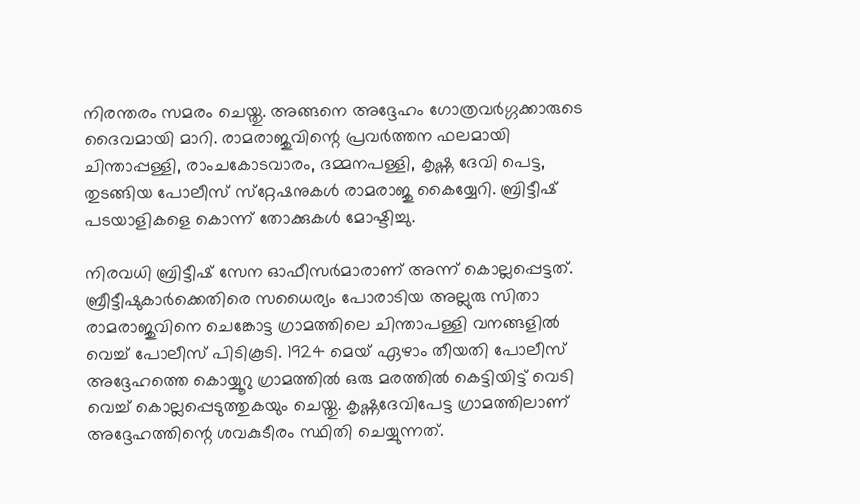നിരന്തരം സമരം ചെയ്തു. അങ്ങനെ അദ്ദേഹം ഗോത്രവർഗ്ഗക്കാരുടെ ദൈവമായി മാറി. രാമരാജുവിന്റെ പ്രവർത്തന ഫലമായി ചിന്താപ്പള്ളി, രാംചകോടവാരം, ദമ്മനപള്ളി, കൃഷ്ണ ദേവി പെട്ട, തുടങ്ങിയ പോലീസ് സ്‌റ്റേഷനുകൾ രാമരാജു കൈയ്യേറി. ബ്രിട്ടീഷ് പടയാളികളെ കൊന്ന് തോക്കുകൾ മോഷ്ടിച്ചു.

നിരവധി ബ്രിട്ടീഷ് സേന ഓഫീസർമാരാണ് അന്ന് കൊല്ലപ്പെട്ടത്. ബ്രീട്ടീഷുകാർക്കെതിരെ സധൈര്യം പോരാടിയ അല്ലുരു സിതാ രാമരാജുവിനെ ചെങ്കോട്ട ഗ്രാമത്തിലെ ചിന്താപള്ളി വനങ്ങളിൽ വെച്ച് പോലീസ് പിടികൂടി. 1924 മെയ് ഏഴാം തീയതി പോലീസ് അദ്ദേഹത്തെ കൊയ്യൂറു ഗ്രാമത്തിൽ ഒരു മരത്തിൽ കെട്ടിയിട്ട് വെടി വെച്ച് കൊല്ലപ്പെടുത്തുകയും ചെയ്തു. കൃഷ്ണദേവിപേട്ട ഗ്രാമത്തിലാണ് അദ്ദേഹത്തിന്റെ ശവകുടീരം സ്ഥിതി ചെയ്യുന്നത്.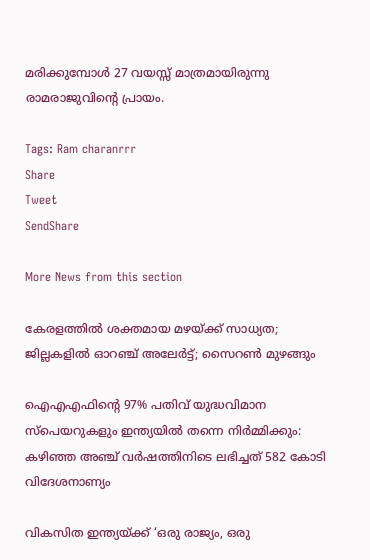മരിക്കുമ്പോൾ 27 വയസ്സ് മാത്രമായിരുന്നു രാമരാജുവിന്റെ പ്രായം.

Tags: Ram charanrrr
Share
Tweet
SendShare

More News from this section

കേരളത്തില്‍ ശക്തമായ മഴയ്‌ക്ക് സാധ്യത; ജില്ലകളില്‍ ഓറഞ്ച് അലേര്‍ട്ട്; സൈറണ്‍ മുഴങ്ങും

ഐഎഎഫിന്റെ 97% പതിവ് യുദ്ധവിമാന സ്‌പെയറുകളും ഇന്ത്യയിൽ തന്നെ നിര്‍മ്മിക്കും: കഴിഞ്ഞ അഞ്ച് വർഷത്തിനിടെ ലഭിച്ചത്‌ 582 കോടി വിദേശനാണ്യം

വികസിത ഇന്ത്യയ്‌ക്ക് ‘ഒരു രാജ്യം, ഒരു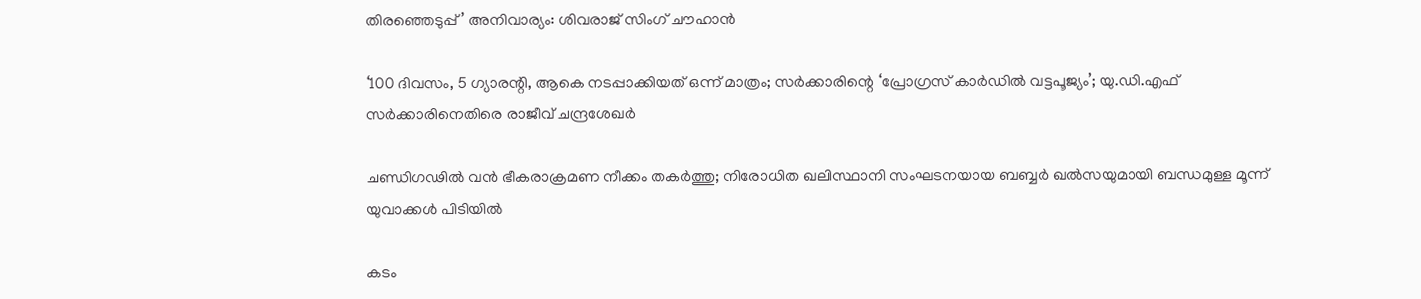തിരഞ്ഞെടുപ്പ്’ അനിവാര്യം: ശിവരാജ് സിംഗ് ചൗഹാൻ

‘100 ദിവസം, 5 ഗ്യാരന്റി, ആകെ നടപ്പാക്കിയത് ഒന്ന് മാത്രം; സർക്കാരിന്റെ ‘പ്രോഗ്രസ് കാർഡിൽ വട്ടപൂജ്യം’; യു.ഡി.എഫ് സർക്കാരിനെതിരെ രാജീവ് ചന്ദ്രശേഖർ

ചണ്ഡിഗഢിൽ വൻ ഭീകരാക്രമണ നീക്കം തകർത്തു; നിരോധിത ഖലിസ്ഥാനി സംഘടനയായ ബബ്ബർ ഖൽസയുമായി ബന്ധമുള്ള മൂന്ന് യുവാക്കൾ പിടിയിൽ

കടം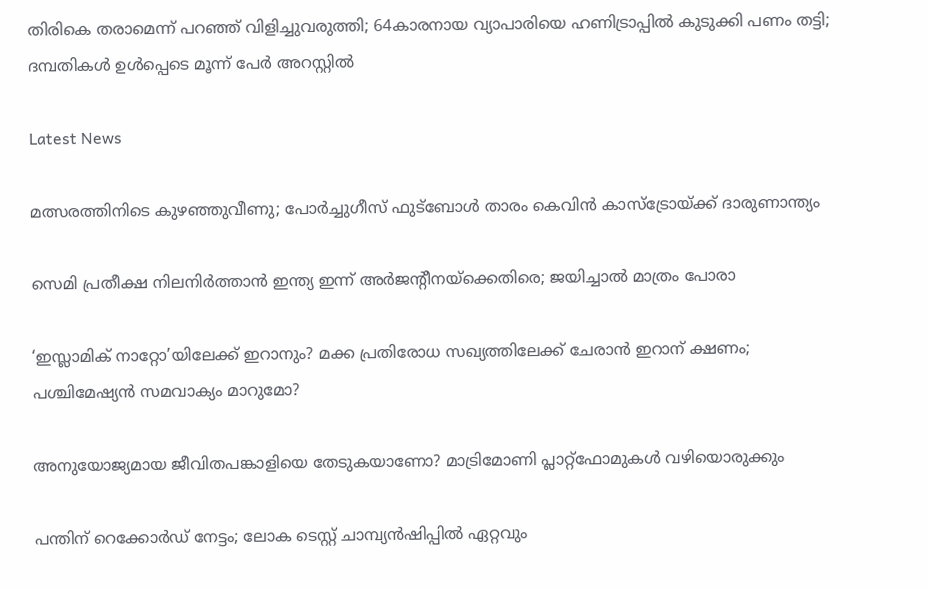തിരികെ തരാമെന്ന് പറഞ്ഞ് വിളിച്ചുവരുത്തി; 64കാരനായ വ്യാപാരിയെ ഹണിട്രാപ്പിൽ കുടുക്കി പണം തട്ടി; ദമ്പതികൾ ഉൾപ്പെടെ മൂന്ന് പേർ അറസ്റ്റിൽ

Latest News

മത്സരത്തിനിടെ കുഴഞ്ഞുവീണു; പോര്‍ച്ചുഗീസ് ഫുട്‌ബോള്‍ താരം കെവിന്‍ കാസ്‌ട്രോയ്‌ക്ക് ദാരുണാന്ത്യം

സെമി പ്രതീക്ഷ നിലനിര്‍ത്താന്‍ ഇന്ത്യ ഇന്ന് അര്‍ജന്റീനയ്‌ക്കെതിരെ; ജയിച്ചാല്‍ മാത്രം പോരാ

‘ഇസ്ലാമിക് നാറ്റോ’യിലേക്ക് ഇറാനും? മക്ക പ്രതിരോധ സഖ്യത്തിലേക്ക് ചേരാൻ ഇറാന് ക്ഷണം; പശ്ചിമേഷ്യൻ സമവാക്യം മാറുമോ?

അനുയോജ്യമായ ജീവിതപങ്കാളിയെ തേടുകയാണോ? മാട്രിമോണി പ്ലാറ്റ്‌ഫോമുകൾ വഴിയൊരുക്കും

പന്തിന് റെക്കോര്‍ഡ് നേട്ടം; ലോക ടെസ്റ്റ് ചാമ്പ്യന്‍ഷിപ്പില്‍ ഏറ്റവും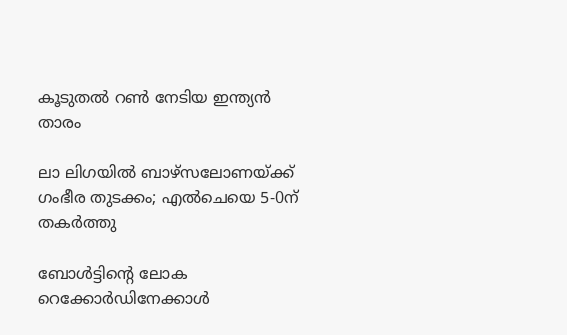കൂടുതല്‍ റണ്‍ നേടിയ ഇന്ത്യന്‍ താരം

ലാ ലിഗയില്‍ ബാഴ്സലോണയ്‌ക്ക് ഗംഭീര തുടക്കം; എല്‍ചെയെ 5-0ന് തകര്‍ത്തു

ബോൾട്ടിന്റെ ലോക റെക്കോർഡിനേക്കാൾ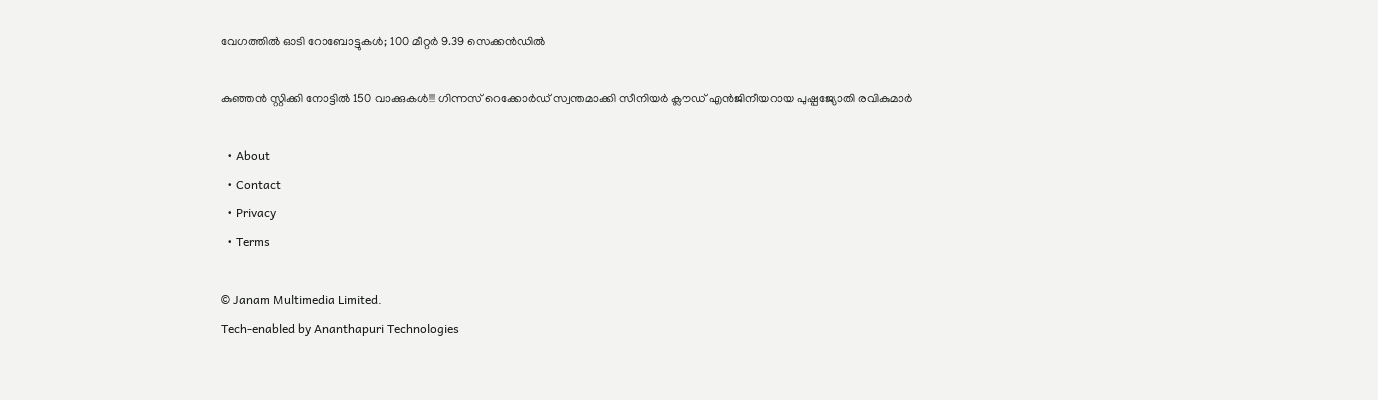വേഗത്തിൽ ഓടി റോബോട്ടുകൾ; 100 മീറ്റർ 9.39 സെക്കൻഡിൽ

കുഞ്ഞൻ സ്റ്റിക്കി നോട്ടിൽ 150 വാക്കുകൾ!!! ഗിന്നസ് റെക്കോർഡ് സ്വന്തമാക്കി സീനിയർ ക്ലൗഡ് എൻജിനീയറായ പുഷ്പജ്യോതി രവികുമാർ

  • About
  • Contact
  • Privacy
  • Terms

© Janam Multimedia Limited.
Tech-enabled by Ananthapuri Technologies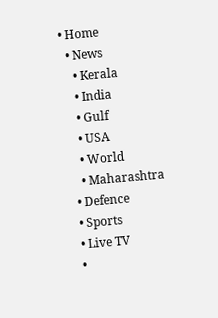• Home
  • News
    • Kerala
    • India
    • Gulf
    • USA
    • World
    • Maharashtra
  • Defence
  • Sports
  • Live TV
  •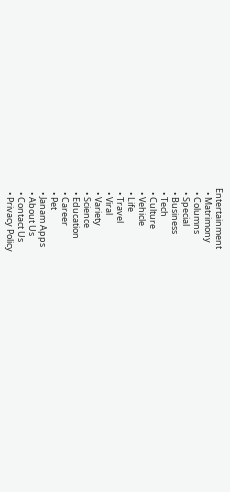Entertainment
  • Matrimony
  • Columns
  • Special
  • Business
  • Tech
  • Culture
  • Vehicle
  • Life
  • Travel
  • Viral
  • Variety
  • Science
  • Education
  • Career
  • Pet
  • Janam Apps
  • About Us
  • Contact Us
  • Privacy Policy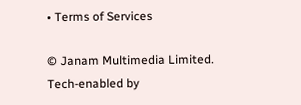• Terms of Services

© Janam Multimedia Limited.
Tech-enabled by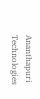Ananthapuri Technologies